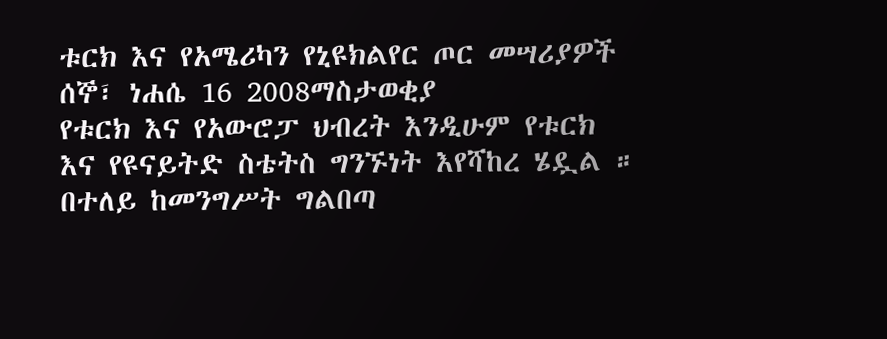ቱርክ እና የአሜሪካን የኒዩክልየር ጦር መሣሪያዎች
ሰኞ፣ ነሐሴ 16 2008ማስታወቂያ
የቱርክ እና የአውሮፓ ህብረት እንዲሁም የቱርክ እና የዩናይትድ ስቴትስ ግንኙነት እየሻከረ ሄዷል ። በተለይ ከመንግሥት ግልበጣ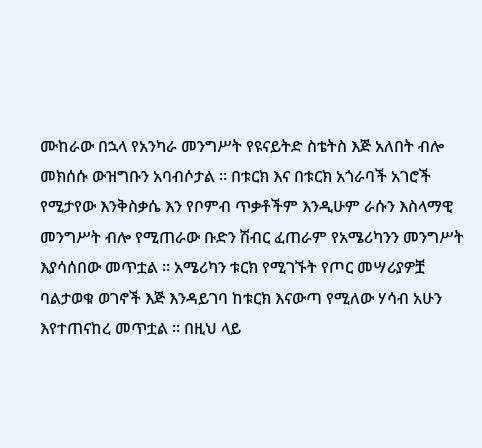ሙከራው በኋላ የአንካራ መንግሥት የዩናይትድ ስቴትስ እጅ አለበት ብሎ መክሰሱ ውዝግቡን አባብሶታል ። በቱርክ እና በቱርክ አጎራባች አገሮች የሚታየው እንቅስቃሴ እን የቦምብ ጥቃቶችም እንዲሁም ራሱን እስላማዊ መንግሥት ብሎ የሚጠራው ቡድን ሽብር ፈጠራም የአሜሪካንን መንግሥት እያሳሰበው መጥቷል ። አሜሪካን ቱርክ የሚገኙት የጦር መሣሪያዎቿ ባልታወቁ ወገኖች እጅ እንዳይገባ ከቱርክ እናውጣ የሚለው ሃሳብ አሁን እየተጠናከረ መጥቷል ። በዚህ ላይ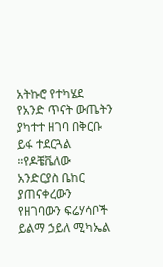አትኩሮ የተካሄደ የአንድ ጥናት ውጤትን ያካተተ ዘገባ በቅርቡ ይፋ ተደርጓል ።የዶቼቬለው አንድርያስ ቤከር ያጠናቀረውን የዘገባውን ፍሬሃሳቦች ይልማ ኃይለ ሚካኤል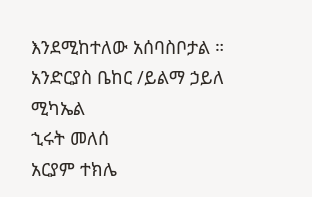እንደሚከተለው አሰባስቦታል ።
አንድርያስ ቤከር /ይልማ ኃይለ ሚካኤል
ኂሩት መለሰ
አርያም ተክሌ